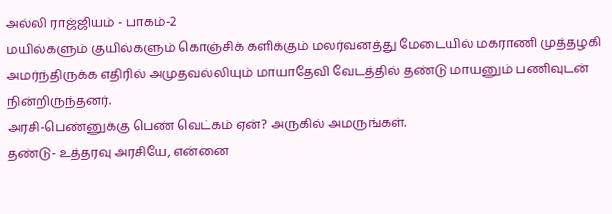அல்லி ராஜ்ஜியம் - பாகம்-2
மயில்களும் குயில்களும் கொஞ்சிக் களிக்கும் மலர்வனத்து மேடையில் மகராணி முத்தழகி அமர்ந்திருக்க எதிரில் அமுதவல்லியும் மாயாதேவி வேடத்தில் தண்டு மாயனும் பணிவுடன் நின்றிருந்தனர்.
அரசி-பெண்னுக்கு பெண் வெட்கம் ஏன்? அருகில் அமருங்கள்.
தண்டு- உத்தரவு அரசியே, என்னை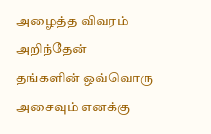அழைத்த விவரம் அறிந்தேன்
தங்களின் ஒவ்வொரு அசைவும் எனக்கு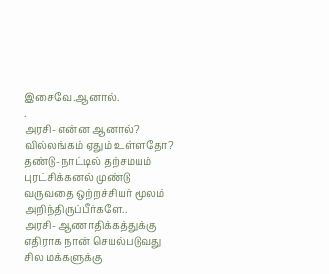இசைவே.ஆனால்.
.
அரசி- என்ன ஆனால்? வில்லங்கம் ஏதும் உள்ளதோ?
தண்டு-நாட்டில் தற்சமயம் புரட்சிக்கனல் முண்டு வருவதை ஒற்றச்சியர் மூலம் அறிந்திருப்பீர்களே..
அரசி- ஆணாதிக்கத்துக்கு எதிராக நான் செயல்படுவது சில மக்களுக்கு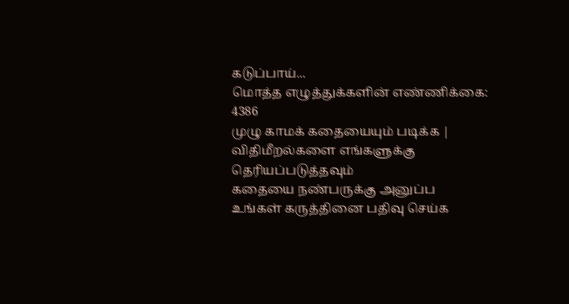கடுப்பாய்...
மொத்த எழுத்துக்களின் எண்ணிக்கை: 4386
முழு காமக் கதையையும் படிக்க |
விதிமீறல்களை எங்களுக்கு தெரியப்படுத்தவும்
கதையை நண்பருக்கு அனுப்ப
உங்கள் கருத்தினை பதிவு செய்க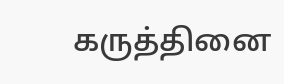கருத்தினை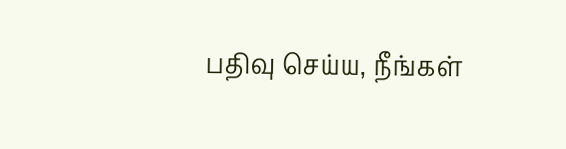பதிவு செய்ய, நீங்கள்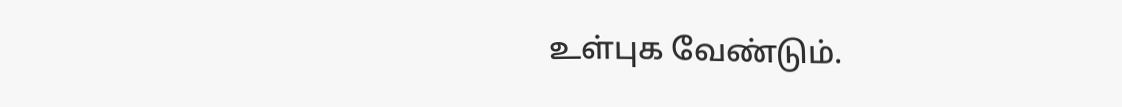உள்புக வேண்டும்.